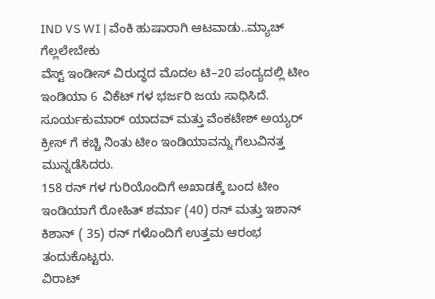IND VS WI | ವೆಂಕಿ ಹುಷಾರಾಗಿ ಆಟವಾಡು..ಮ್ಯಾಚ್ ಗೆಲ್ಲಲೇಬೇಕು
ವೆಸ್ಟ್ ಇಂಡೀಸ್ ವಿರುದ್ಧದ ಮೊದಲ ಟಿ–20 ಪಂದ್ಯದಲ್ಲಿ ಟೀಂ ಇಂಡಿಯಾ 6 ವಿಕೆಟ್ ಗಳ ಭರ್ಜರಿ ಜಯ ಸಾಧಿಸಿದೆ.
ಸೂರ್ಯಕುಮಾರ್ ಯಾದವ್ ಮತ್ತು ವೆಂಕಟೇಶ್ ಅಯ್ಯರ್ ಕ್ರೀಸ್ ಗೆ ಕಚ್ಚಿ ನಿಂತು ಟೀಂ ಇಂಡಿಯಾವನ್ನು ಗೆಲುವಿನತ್ತ ಮುನ್ನಡೆಸಿದರು.
158 ರನ್ ಗಳ ಗುರಿಯೊಂದಿಗೆ ಅಖಾಡಕ್ಕೆ ಬಂದ ಟೀಂ ಇಂಡಿಯಾಗೆ ರೋಹಿತ್ ಶರ್ಮಾ (40) ರನ್ ಮತ್ತು ಇಶಾನ್ ಕಿಶಾನ್ ( 35) ರನ್ ಗಳೊಂದಿಗೆ ಉತ್ತಮ ಆರಂಭ ತಂದುಕೊಟ್ಟರು.
ವಿರಾಟ್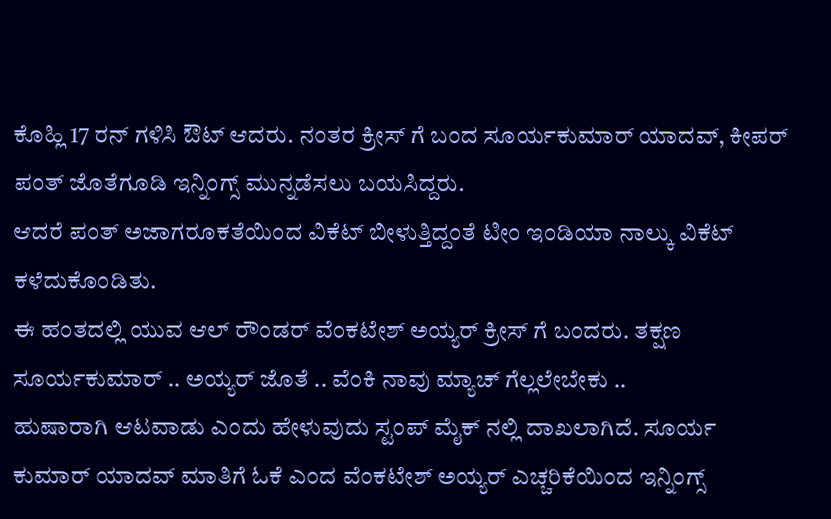ಕೊಹ್ಲಿ 17 ರನ್ ಗಳಿಸಿ ಔಟ್ ಆದರು. ನಂತರ ಕ್ರೀಸ್ ಗೆ ಬಂದ ಸೂರ್ಯಕುಮಾರ್ ಯಾದವ್, ಕೀಪರ್ ಪಂತ್ ಜೊತೆಗೂಡಿ ಇನ್ನಿಂಗ್ಸ್ ಮುನ್ನಡೆಸಲು ಬಯಸಿದ್ದರು.
ಆದರೆ ಪಂತ್ ಅಜಾಗರೂಕತೆಯಿಂದ ವಿಕೆಟ್ ಬೀಳುತ್ತಿದ್ದಂತೆ ಟೀಂ ಇಂಡಿಯಾ ನಾಲ್ಕು ವಿಕೆಟ್ ಕಳೆದುಕೊಂಡಿತು.
ಈ ಹಂತದಲ್ಲಿ ಯುವ ಆಲ್ ರೌಂಡರ್ ವೆಂಕಟೇಶ್ ಅಯ್ಯರ್ ಕ್ರೀಸ್ ಗೆ ಬಂದರು. ತಕ್ಷಣ ಸೂರ್ಯಕುಮಾರ್ .. ಅಯ್ಯರ್ ಜೊತೆ .. ವೆಂಕಿ ನಾವು ಮ್ಯಾಚ್ ಗೆಲ್ಲಲೇಬೇಕು ..
ಹುಷಾರಾಗಿ ಆಟವಾಡು ಎಂದು ಹೇಳುವುದು ಸ್ಟಂಪ್ ಮೈಕ್ ನಲ್ಲಿ ದಾಖಲಾಗಿದೆ. ಸೂರ್ಯ ಕುಮಾರ್ ಯಾದವ್ ಮಾತಿಗೆ ಓಕೆ ಎಂದ ವೆಂಕಟೇಶ್ ಅಯ್ಯರ್ ಎಚ್ಚರಿಕೆಯಿಂದ ಇನ್ನಿಂಗ್ಸ್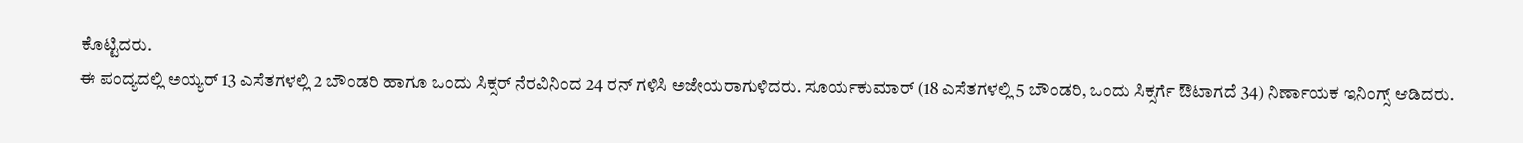ಕೊಟ್ಟಿದರು.
ಈ ಪಂದ್ಯದಲ್ಲಿ ಅಯ್ಯರ್ 13 ಎಸೆತಗಳಲ್ಲಿ 2 ಬೌಂಡರಿ ಹಾಗೂ ಒಂದು ಸಿಕ್ಸರ್ ನೆರವಿನಿಂದ 24 ರನ್ ಗಳಿಸಿ ಅಜೇಯರಾಗುಳಿದರು. ಸೂರ್ಯಕುಮಾರ್ (18 ಎಸೆತಗಳಲ್ಲಿ 5 ಬೌಂಡರಿ, ಒಂದು ಸಿಕ್ಸರ್ಗೆ ಔಟಾಗದೆ 34) ನಿರ್ಣಾಯಕ ಇನಿಂಗ್ಸ್ ಆಡಿದರು.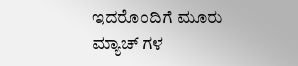ಇದರೊಂದಿಗೆ ಮೂರು ಮ್ಯಾಚ್ ಗಳ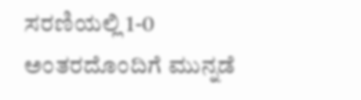ಸರಣಿಯಲ್ಲಿ 1-0 ಅಂತರದೊಂದಿಗೆ ಮುನ್ನಡೆ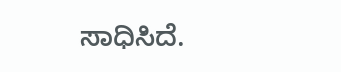ಸಾಧಿಸಿದೆ.